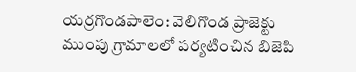యర్రగొండపాలెం: వెలిగొండ ప్రాజెక్టు ముంపు గ్రామాలలో పర్యటించిన బిజెపి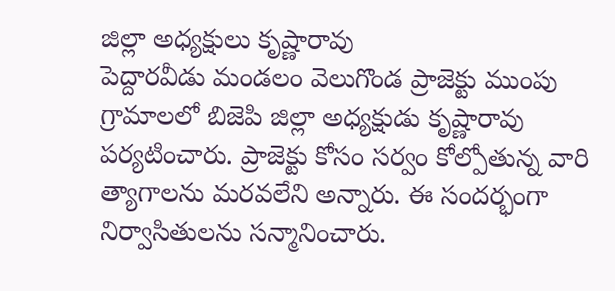జిల్లా అధ్యక్షులు కృష్ణారావు
పెద్దారవీడు మండలం వెలుగొండ ప్రాజెక్టు ముంపు గ్రామాలలో బిజెపి జిల్లా అధ్యక్షుడు కృష్ణారావు పర్యటించారు. ప్రాజెక్టు కోసం సర్వం కోల్పోతున్న వారి త్యాగాలను మరవలేని అన్నారు. ఈ సందర్భంగా నిర్వాసితులను సన్మానించారు.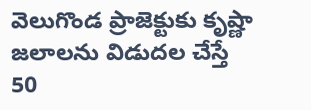వెలుగొండ ప్రాజెక్టుకు కృష్ణా జలాలను విడుదల చేస్తే 50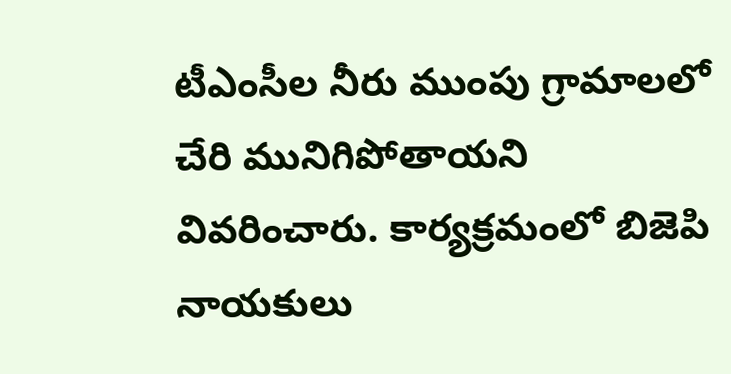టీఎంసీల నీరు ముంపు గ్రామాలలో చేరి మునిగిపోతాయని వివరించారు. కార్యక్రమంలో బిజెపి నాయకులు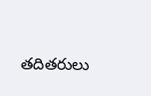తదితరులు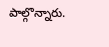పాల్గొన్నారు.